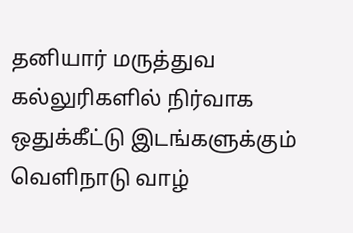தனியார் மருத்துவ கல்லுரிகளில் நிர்வாக ஒதுக்கீட்டு இடங்களுக்கும் வெளிநாடு வாழ்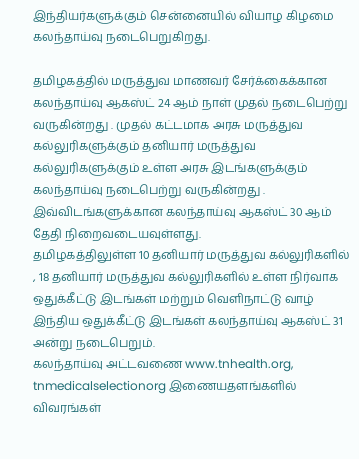இந்தியர்களுக்கும் சென்னையில் வியாழ கிழமை கலந்தாய்வு நடைபெறுகிறது.

தமிழகத்தில் மருத்துவ மாணவர் சேர்க்கைக்கான கலந்தாய்வு ஆகஸ்ட் 24 ஆம் நாள் முதல் நடைபெற்று வருகின்றது . முதல் கட்டமாக அரசு மருத்துவ கல்லுரிகளுக்கும் தனியார் மருத்துவ கல்லுரிகளுக்கும் உள்ள அரசு இடங்களுக்கும் கலந்தாய்வு நடைபெற்று வருகின்றது . இவ்விடங்களுக்கான கலந்தாய்வு ஆகஸ்ட் 30 ஆம் தேதி நிறைவடையவுள்ளது.
தமிழகத்திலுள்ள 10 தனியார் மருத்துவ கல்லுரிகளில் , 18 தனியார் மருத்துவ கல்லுரிகளில் உள்ள நிர்வாக ஒதுக்கீட்டு இடங்கள் மற்றும் வெளிநாட்டு வாழ் இந்திய ஒதுக்கீட்டு இடங்கள் கலந்தாய்வு ஆகஸ்ட் 31 அன்று நடைபெறும்.
கலந்தாய்வு அட்டவணை www.tnhealth.org, tnmedicalselectionorg இணையதளங்களில் விவரங்கள்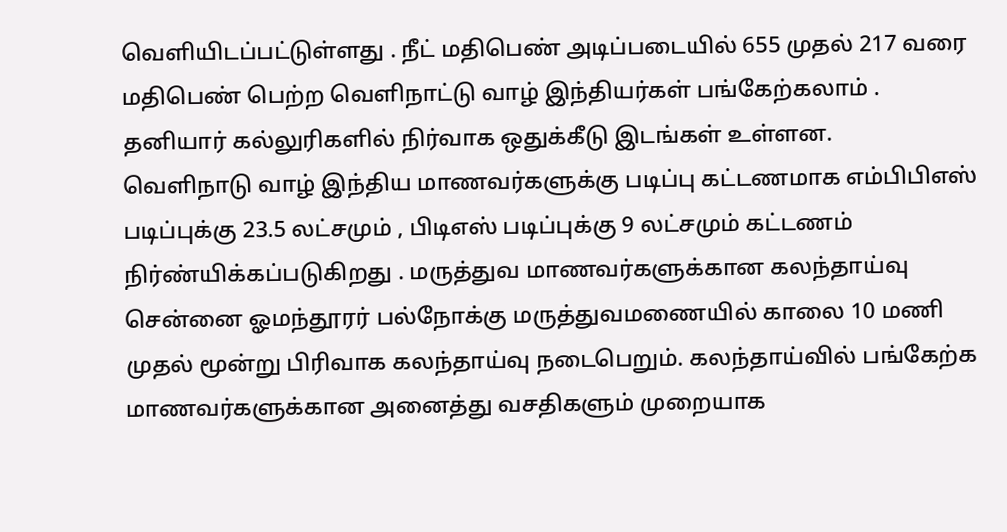வெளியிடப்பட்டுள்ளது . நீட் மதிபெண் அடிப்படையில் 655 முதல் 217 வரை மதிபெண் பெற்ற வெளிநாட்டு வாழ் இந்தியர்கள் பங்கேற்கலாம் . தனியார் கல்லுரிகளில் நிர்வாக ஒதுக்கீடு இடங்கள் உள்ளன.
வெளிநாடு வாழ் இந்திய மாணவர்களுக்கு படிப்பு கட்டணமாக எம்பிபிஎஸ் படிப்புக்கு 23.5 லட்சமும் , பிடிஎஸ் படிப்புக்கு 9 லட்சமும் கட்டணம் நிர்ண்யிக்கப்படுகிறது . மருத்துவ மாணவர்களுக்கான கலந்தாய்வு சென்னை ஓமந்தூரர் பல்நோக்கு மருத்துவமணையில் காலை 10 மணி முதல் மூன்று பிரிவாக கலந்தாய்வு நடைபெறும். கலந்தாய்வில் பங்கேற்க மாணவர்களுக்கான அனைத்து வசதிகளும் முறையாக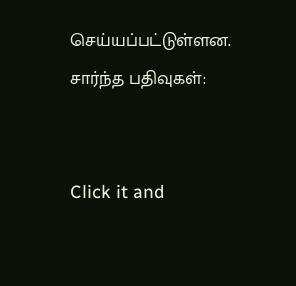செய்யப்பட்டுள்ளன.
சார்ந்த பதிவுகள்:


Click it and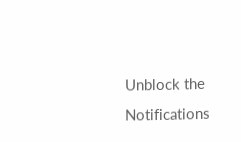Unblock the Notifications